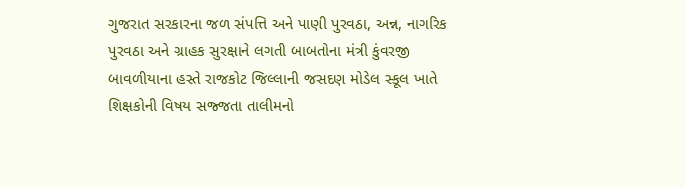ગુજરાત સરકારના જળ સંપત્તિ અને પાણી પુરવઠા, અન્ન, નાગરિક પુરવઠા અને ગ્રાહક સુરક્ષાને લગતી બાબતોના મંત્રી કુંવરજી બાવળીયાના હસ્તે રાજકોટ જિલ્લાની જસદણ મોડેલ સ્કૂલ ખાતે શિક્ષકોની વિષય સજ્જતા તાલીમનો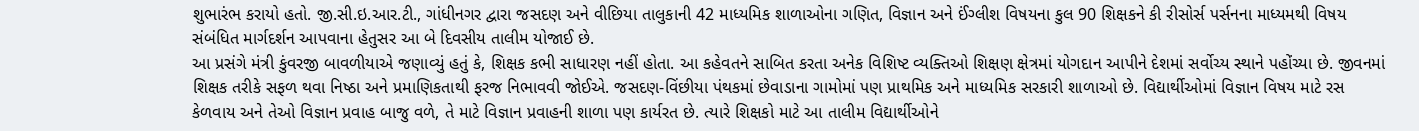શુભારંભ કરાયો હતો. જી.સી.ઇ.આર.ટી., ગાંધીનગર દ્વારા જસદણ અને વીછિયા તાલુકાની 42 માધ્યમિક શાળાઓના ગણિત, વિજ્ઞાન અને ઈંગ્લીશ વિષયના કુલ 90 શિક્ષકને કી રીસોર્સ પર્સનના માધ્યમથી વિષય સંબંધિત માર્ગદર્શન આપવાના હેતુસર આ બે દિવસીય તાલીમ યોજાઈ છે.
આ પ્રસંગે મંત્રી કુંવરજી બાવળીયાએ જણાવ્યું હતું કે, શિક્ષક કભી સાધારણ નહીં હોતા. આ કહેવતને સાબિત કરતા અનેક વિશિષ્ટ વ્યક્તિઓ શિક્ષણ ક્ષેત્રમાં યોગદાન આપીને દેશમાં સર્વોચ્ય સ્થાને પહોંચ્યા છે. જીવનમાં શિક્ષક તરીકે સફળ થવા નિષ્ઠા અને પ્રમાણિકતાથી ફરજ નિભાવવી જોઈએ. જસદણ-વિંછીયા પંથકમાં છેવાડાના ગામોમાં પણ પ્રાથમિક અને માધ્યમિક સરકારી શાળાઓ છે. વિદ્યાર્થીઓમાં વિજ્ઞાન વિષય માટે રસ કેળવાય અને તેઓ વિજ્ઞાન પ્રવાહ બાજુ વળે, તે માટે વિજ્ઞાન પ્રવાહની શાળા પણ કાર્યરત છે. ત્યારે શિક્ષકો માટે આ તાલીમ વિદ્યાર્થીઓને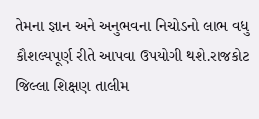તેમના જ્ઞાન અને અનુભવના નિચોડનો લાભ વધુ કૌશલ્યપૂર્ણ રીતે આપવા ઉપયોગી થશે.રાજકોટ જિલ્લા શિક્ષણ તાલીમ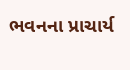ભવનના પ્રાચાર્ય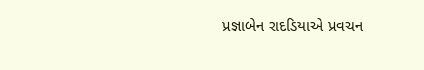પ્રજ્ઞાબેન રાદડિયાએ પ્રવચન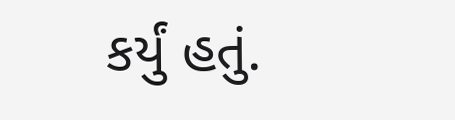કર્યું હતું.